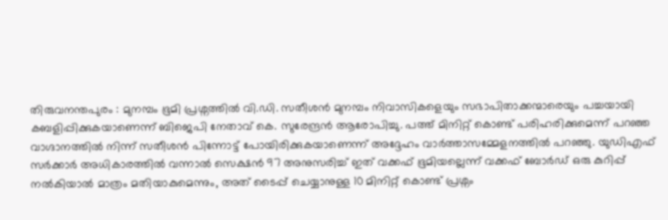തിരുവനന്തപുരം : മുനമ്പം ഭൂമി പ്രശ്നത്തിൽ വി.ഡി. സതീശൻ മുനമ്പം നിവാസികളെയും സഭാപിതാക്കന്മാരെയും പച്ചയായി കബളിപ്പിക്കുകയാണെന്ന് ബിജെപി നേതാവ് കെ. സുരേന്ദ്രൻ ആരോപിച്ചു. പത്ത് മിനിറ്റ് കൊണ്ട് പരിഹരിക്കുമെന്ന് പറഞ്ഞ വാഗ്ദാനത്തിൽ നിന്ന് സതീശൻ പിന്നോട്ട് പോയിരിക്കുകയാണെന്ന് അദ്ദേഹം വാർത്താസമ്മേളനത്തിൽ പറഞ്ഞു. യുഡിഎഫ് സർക്കാർ അധികാരത്തിൽ വന്നാൽ സെക്ഷൻ 97 അനുസരിച്ച് ഇത് വക്കഫ് ഭൂമിയല്ലെന്ന് വക്കഫ് ബോർഡ് ഒരു കുറിപ്പ് നൽകിയാൽ മാത്രം മതിയാകുമെന്നും, അത് ടൈപ്പ് ചെയ്യാനുള്ള 10 മിനിറ്റ് കൊണ്ട് പ്രശ്നം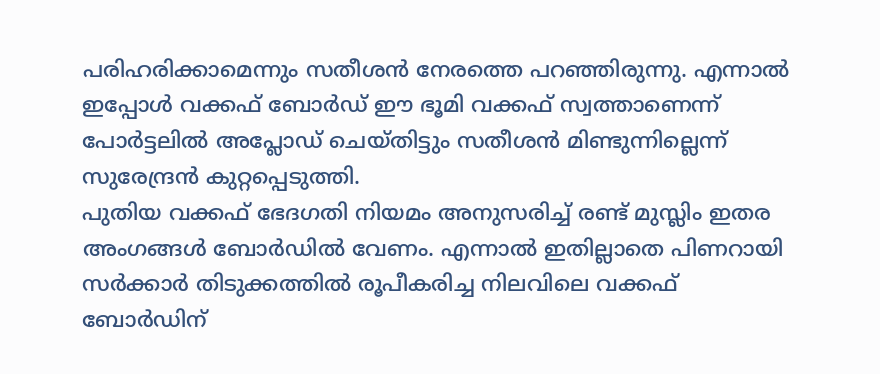പരിഹരിക്കാമെന്നും സതീശൻ നേരത്തെ പറഞ്ഞിരുന്നു. എന്നാൽ ഇപ്പോൾ വക്കഫ് ബോർഡ് ഈ ഭൂമി വക്കഫ് സ്വത്താണെന്ന് പോർട്ടലിൽ അപ്ലോഡ് ചെയ്തിട്ടും സതീശൻ മിണ്ടുന്നില്ലെന്ന് സുരേന്ദ്രൻ കുറ്റപ്പെടുത്തി.
പുതിയ വക്കഫ് ഭേദഗതി നിയമം അനുസരിച്ച് രണ്ട് മുസ്ലിം ഇതര അംഗങ്ങൾ ബോർഡിൽ വേണം. എന്നാൽ ഇതില്ലാതെ പിണറായി സർക്കാർ തിടുക്കത്തിൽ രൂപീകരിച്ച നിലവിലെ വക്കഫ് ബോർഡിന്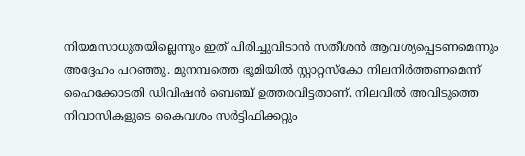നിയമസാധുതയില്ലെന്നും ഇത് പിരിച്ചുവിടാൻ സതീശൻ ആവശ്യപ്പെടണമെന്നും അദ്ദേഹം പറഞ്ഞു. മുനമ്പത്തെ ഭൂമിയിൽ സ്റ്റാറ്റസ്കോ നിലനിർത്തണമെന്ന് ഹൈക്കോടതി ഡിവിഷൻ ബെഞ്ച് ഉത്തരവിട്ടതാണ്. നിലവിൽ അവിടുത്തെ നിവാസികളുടെ കൈവശം സർട്ടിഫിക്കറ്റും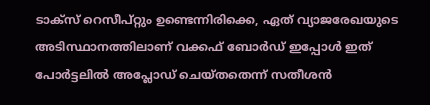ടാക്സ് റെസീപ്റ്റും ഉണ്ടെന്നിരിക്കെ, ഏത് വ്യാജരേഖയുടെ അടിസ്ഥാനത്തിലാണ് വക്കഫ് ബോർഡ് ഇപ്പോൾ ഇത് പോർട്ടലിൽ അപ്ലോഡ് ചെയ്തതെന്ന് സതീശൻ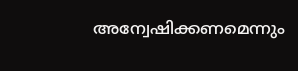അന്വേഷിക്കണമെന്നും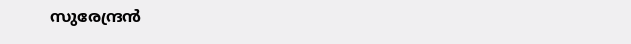സുരേന്ദ്രൻ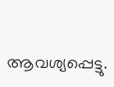ആവശ്യപ്പെട്ടു.